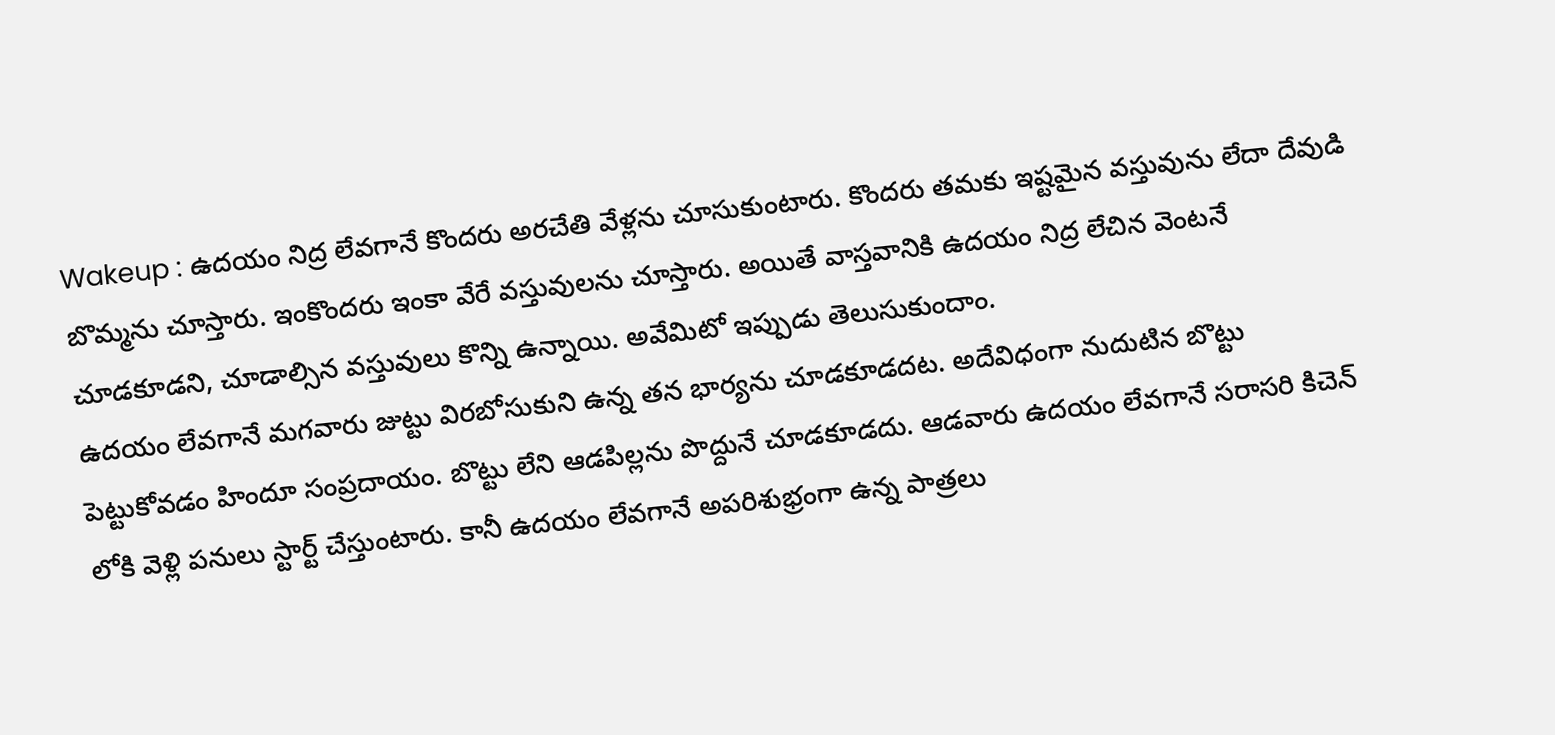Wakeup : ఉదయం నిద్ర లేవగానే కొందరు అరచేతి వేళ్లను చూసుకుంటారు. కొందరు తమకు ఇష్టమైన వస్తువును లేదా దేవుడి బొమ్మను చూస్తారు. ఇంకొందరు ఇంకా వేరే వస్తువులను చూస్తారు. అయితే వాస్తవానికి ఉదయం నిద్ర లేచిన వెంటనే చూడకూడని, చూడాల్సిన వస్తువులు కొన్ని ఉన్నాయి. అవేమిటో ఇప్పుడు తెలుసుకుందాం.
ఉదయం లేవగానే మగవారు జుట్టు విరబోసుకుని ఉన్న తన భార్యను చూడకూడదట. అదేవిధంగా నుదుటిన బొట్టు పెట్టుకోవడం హిందూ సంప్రదాయం. బొట్టు లేని ఆడపిల్లను పొద్దునే చూడకూడదు. ఆడవారు ఉదయం లేవగానే సరాసరి కిచెన్ లోకి వెళ్లి పనులు స్టార్ట్ చేస్తుంటారు. కానీ ఉదయం లేవగానే అపరిశుభ్రంగా ఉన్న పాత్రలు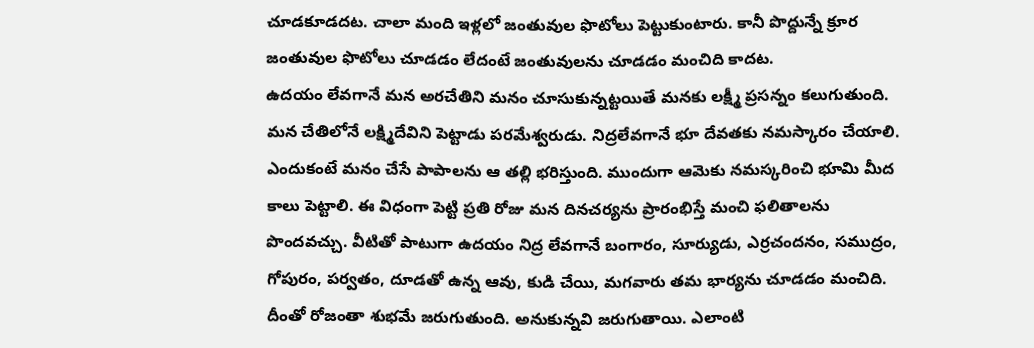చూడకూడదట. చాలా మంది ఇళ్లలో జంతువుల ఫొటోలు పెట్టుకుంటారు. కానీ పొద్దున్నే క్రూర జంతువుల ఫొటోలు చూడడం లేదంటే జంతువులను చూడడం మంచిది కాదట.
ఉదయం లేవగానే మన అరచేతిని మనం చూసుకున్నట్టయితే మనకు లక్ష్మీ ప్రసన్నం కలుగుతుంది. మన చేతిలోనే లక్ష్మిదేవిని పెట్టాడు పరమేశ్వరుడు. నిద్రలేవగానే భూ దేవతకు నమస్కారం చేయాలి. ఎందుకంటే మనం చేసే పాపాలను ఆ తల్లి భరిస్తుంది. ముందుగా ఆమెకు నమస్కరించి భూమి మీద కాలు పెట్టాలి. ఈ విధంగా పెట్టి ప్రతి రోజు మన దినచర్యను ప్రారంభిస్తే మంచి ఫలితాలను పొందవచ్చు. వీటితో పాటుగా ఉదయం నిద్ర లేవగానే బంగారం, సూర్యుడు, ఎర్రచందనం, సముద్రం, గోపురం, పర్వతం, దూడతో ఉన్న ఆవు, కుడి చేయి, మగవారు తమ భార్యను చూడడం మంచిది. దీంతో రోజంతా శుభమే జరుగుతుంది. అనుకున్నవి జరుగుతాయి. ఎలాంటి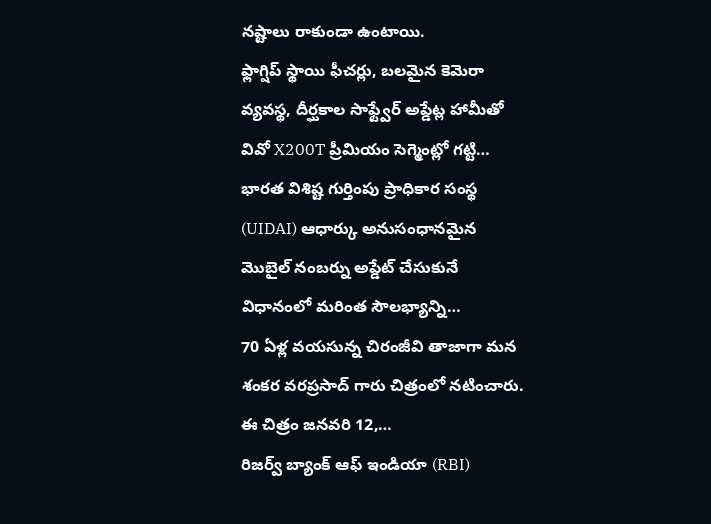నష్టాలు రాకుండా ఉంటాయి.
ఫ్లాగ్షిప్ స్థాయి ఫీచర్లు, బలమైన కెమెరా వ్యవస్థ, దీర్ఘకాల సాఫ్ట్వేర్ అప్డేట్ల హామీతో వివో X200T ప్రీమియం సెగ్మెంట్లో గట్టి…
భారత విశిష్ట గుర్తింపు ప్రాధికార సంస్థ (UIDAI) ఆధార్కు అనుసంధానమైన మొబైల్ నంబర్ను అప్డేట్ చేసుకునే విధానంలో మరింత సౌలభ్యాన్ని…
70 ఏళ్ల వయసున్న చిరంజీవి తాజాగా మన శంకర వరప్రసాద్ గారు చిత్రంలో నటించారు. ఈ చిత్రం జనవరి 12,…
రిజర్వ్ బ్యాంక్ ఆఫ్ ఇండియా (RBI)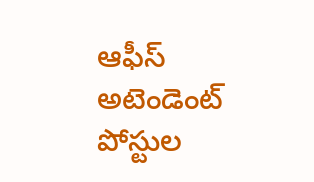ఆఫీస్ అటెండెంట్ పోస్టుల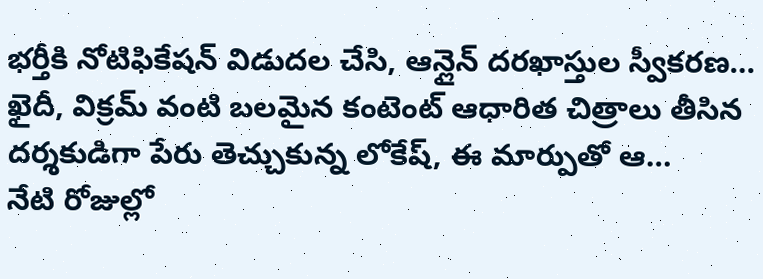భర్తీకి నోటిఫికేషన్ విడుదల చేసి, ఆన్లైన్ దరఖాస్తుల స్వీకరణ…
ఖైదీ, విక్రమ్ వంటి బలమైన కంటెంట్ ఆధారిత చిత్రాలు తీసిన దర్శకుడిగా పేరు తెచ్చుకున్న లోకేష్, ఈ మార్పుతో ఆ…
నేటి రోజుల్లో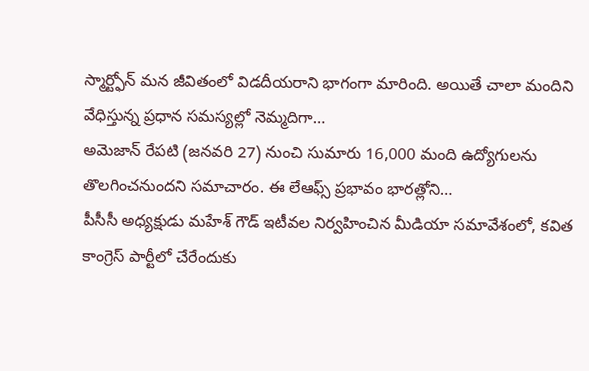స్మార్ట్ఫోన్ మన జీవితంలో విడదీయరాని భాగంగా మారింది. అయితే చాలా మందిని వేధిస్తున్న ప్రధాన సమస్యల్లో నెమ్మదిగా…
అమెజాన్ రేపటి (జనవరి 27) నుంచి సుమారు 16,000 మంది ఉద్యోగులను తొలగించనుందని సమాచారం. ఈ లేఆఫ్స్ ప్రభావం భారత్లోని…
పీసీసీ అధ్యక్షుడు మహేశ్ గౌడ్ ఇటీవల నిర్వహించిన మీడియా సమావేశంలో, కవిత కాంగ్రెస్ పార్టీలో చేరేందుకు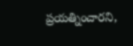ప్రయత్నించారని,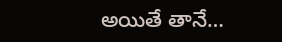అయితే తానే…